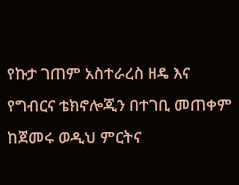የኩታ ገጠም አስተራረስ ዘዴ እና የግብርና ቴክኖሎጂን በተገቢ መጠቀም ከጀመሩ ወዲህ ምርትና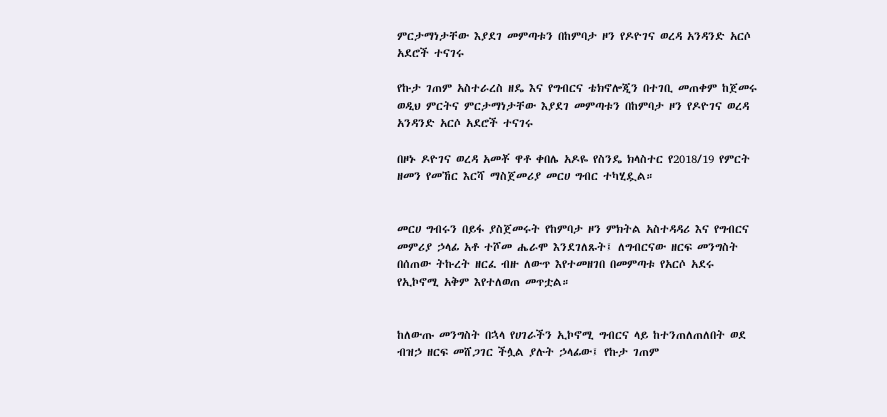ምርታማነታቸው እያደገ መምጣቱን በከምባታ ዞን የዶዮገና ወረዳ አንዳንድ አርሶ አደሮች ተናገሩ

የኩታ ገጠም አስተራረስ ዘዴ እና የግብርና ቴክኖሎጂን በተገቢ መጠቀም ከጀመሩ ወዲህ ምርትና ምርታማነታቸው እያደገ መምጣቱን በከምባታ ዞን የዶዮገና ወረዳ አንዳንድ አርሶ አደሮች ተናገሩ

በዞኑ ዶዮገና ወረዳ አመቾ ዋቶ ቀበሌ አዶዬ የስንዴ ክላስተር የ2018/19 የምርት ዘመን የመኸር እርሻ ማስጀመሪያ መርሀ ግብር ተካሂዷል።


መርሀ ግብሩን በይፋ ያስጀመሩት የከምባታ ዞን ምክትል አስተዳዳሪ እና የግብርና መምሪያ ኃላፊ አቶ ተሾመ ሔራሞ እንደገለጹት፤ ለግብርናው ዘርፍ መንግስት በሰጠው ትኩረት ዘርፈ ብዙ ለውጥ እየተመዘገበ በመምጣቱ የአርሶ አደሩ የኢኮኖሚ አቅም እየተለወጠ መጥቷል።


ከለውጡ መንግስት በኋላ የሀገራችን ኢኮኖሚ ግብርና ላይ ከተንጠለጠለበት ወደ ብዝኃ ዘርፍ መሸጋገር ችሏል ያሉት ኃላፊው፤ የኩታ ገጠም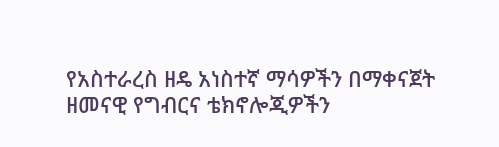የአስተራረስ ዘዴ አነስተኛ ማሳዎችን በማቀናጀት ዘመናዊ የግብርና ቴክኖሎጂዎችን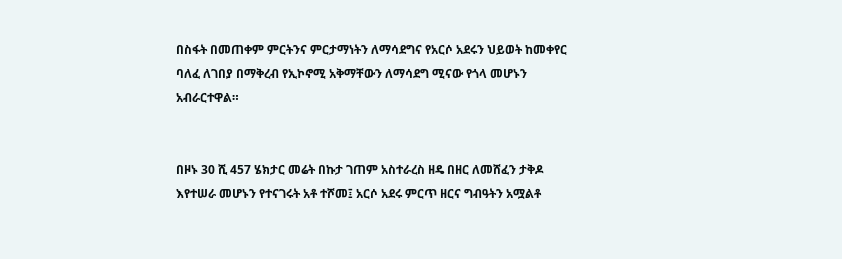በስፋት በመጠቀም ምርትንና ምርታማነትን ለማሳደግና የአርሶ አደሩን ህይወት ከመቀየር ባለፈ ለገበያ በማቅረብ የኢኮኖሚ አቅማቸውን ለማሳደግ ሚናው የጎላ መሆኑን አብራርተዋል።


በዞኑ 30 ሺ 457 ሄክታር መሬት በኩታ ገጠም አስተራረስ ዘዴ በዘር ለመሸፈን ታቅዶ እየተሠራ መሆኑን የተናገሩት አቶ ተሾመ፤ አርሶ አደሩ ምርጥ ዘርና ግብዓትን አሟልቶ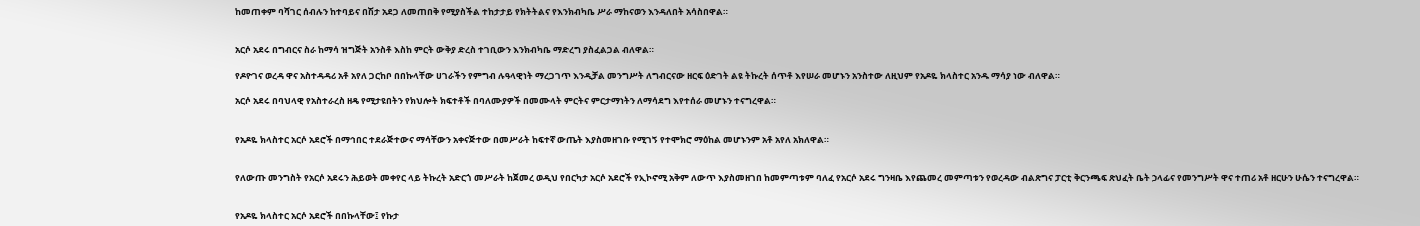ከመጠቀም ባሻገር ሰብሉን ከተባይና በሽታ አደጋ ለመጠበቅ የሚያስችል ተከታታይ የክትትልና የእንክብካቤ ሥራ ማከናወን እንዳለበት አሳስበዋል።


አርሶ አደሩ በግብርና ስራ ከማሳ ዝግጅት አንስቶ እስከ ምርት ውቅያ ድረስ ተገቢውን እንክብካቤ ማድረግ ያስፈልጋል ብለዋል።

የዶዮገና ወረዳ ዋና አስተዳዳሪ አቶ አየለ ጋርከቦ በበኩላቸው ሀገራችን የምግብ ሉዓላዊነት ማረጋገጥ እንዲቻል መንግሥት ለግብርናው ዘርፍ ዕድገት ልዩ ትኩረት ሰጥቶ እየሠራ መሆኑን አንስተው ለዚህም የአዶዬ ክላስተር አንዱ ማሳያ ነው ብለዋል።

አርሶ አደሩ በባህላዊ የአስተራረስ ዘዴ የሚታዩበትን የክህሎት ክፍተቶች በባለሙያዎች በመሙላት ምርትና ምርታማነትን ለማሳደግ እየተሰራ መሆኑን ተናግረዋል።


የአዶዬ ክላስተር አርሶ አደሮች በማኅበር ተደራጅተውና ማሳቸውን አቀናጅተው በመሥራት ከፍተኛ ውጤት እያስመዘገቡ የሚገኝ የተሞክሮ ማዕከል መሆኑንም አቶ አየለ አክለዋል።


የለውጡ መንግስት የአርሶ አደሩን ሕይወት መቀየር ላይ ትኩረት አድርጎ መሥራት ከጀመረ ወዲህ የበርካታ አርሶ አደሮች የኢኮኖሚ አቅም ለውጥ እያስመዘገበ ከመምጣቱም ባለፈ የአርሶ አደሩ ግንዛቤ እየጨመረ መምጣቱን የወረዳው ብልጽግና ፓርቲ ቅርንጫፍ ጽህፈት ቤት ኃላፊና የመንግሥት ዋና ተጠሪ አቶ ዘርሁን ሁሴን ተናግረዋል።


የአዶዬ ክላስተር አርሶ አደሮች በበኩላቸው፤ የኩታ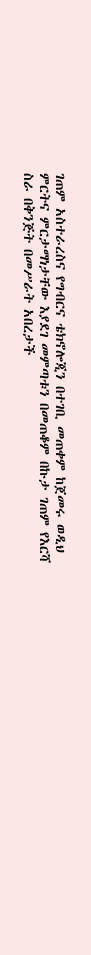ገጠም አስተራረስና የግብርና ቴክኖሎጂን በተገቢ መጠቀም ከጀመሩ ወዲህ ምርትና ምርታማነታቸው እያደገ መምጣቱን በመጠቆም በኩታ ገጠም የእርሻ ስራ በቅንጅት በመሥራት አበረታች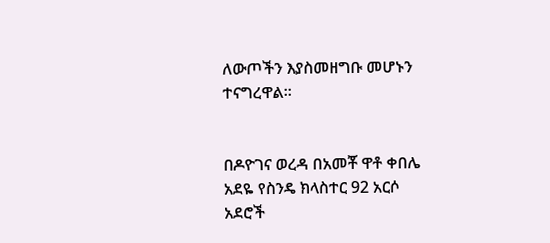ለውጦችን እያስመዘግቡ መሆኑን ተናግረዋል።


በዶዮገና ወረዳ በአመቾ ዋቶ ቀበሌ አደዬ የስንዴ ክላስተር 92 አርሶ አደሮች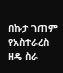በኩታ ገጠም የአስተራረስ ዘዴ ስራ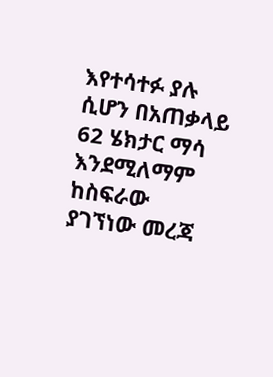እየተሳተፉ ያሉ ሲሆን በአጠቃላይ 62 ሄክታር ማሳ እንደሚለማም ከስፍራው ያገኘነው መረጃ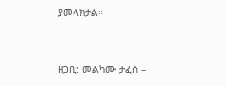ያመላክታል።


ዘጋቢ: መልካሙ ታፈሰ –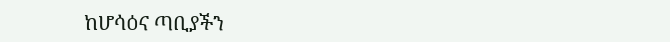ከሆሳዕና ጣቢያችን